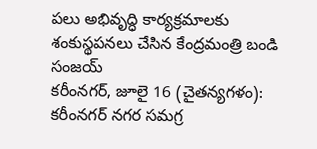పలు అభివృద్ధి కార్యక్రమాలకు శంకుస్థపనలు చేసిన కేంద్రమంత్రి బండి సంజయ్
కరీంనగర్, జూలై 16 (చైతన్యగళం): కరీంనగర్ నగర సమగ్ర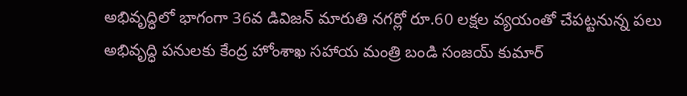అభివృద్ధిలో భాగంగా 36వ డివిజన్ మారుతి నగర్లో రూ.60 లక్షల వ్యయంతో చేపట్టనున్న పలు అభివృద్ధి పనులకు కేంద్ర హోంశాఖ సహాయ మంత్రి బండి సంజయ్ కుమార్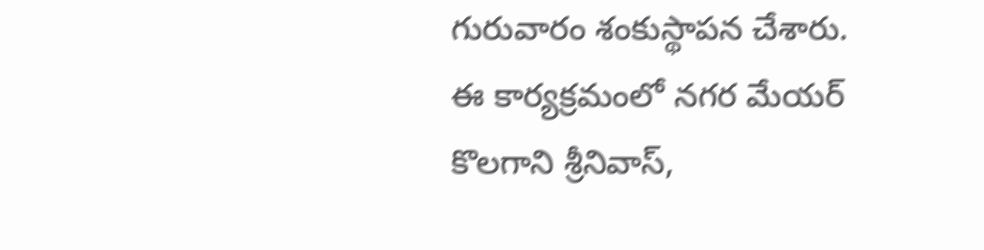గురువారం శంకుస్థాపన చేశారు. ఈ కార్యక్రమంలో నగర మేయర్ కొలగాని శ్రీనివాస్,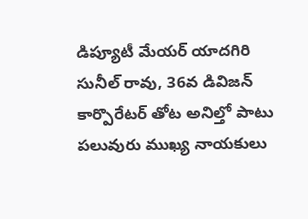డిప్యూటీ మేయర్ యాదగిరి సునీల్ రావు, 36వ డివిజన్ కార్పొరేటర్ తోట అనిల్తో పాటు పలువురు ముఖ్య నాయకులు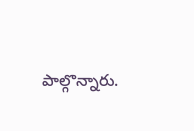పాల్గొన్నారు.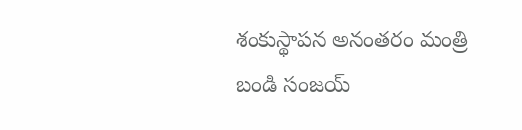శంకుస్థాపన అనంతరం మంత్రి బండి సంజయ్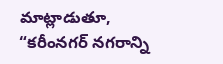మాట్లాడుతూ, “కరీంనగర్ నగరాన్ని